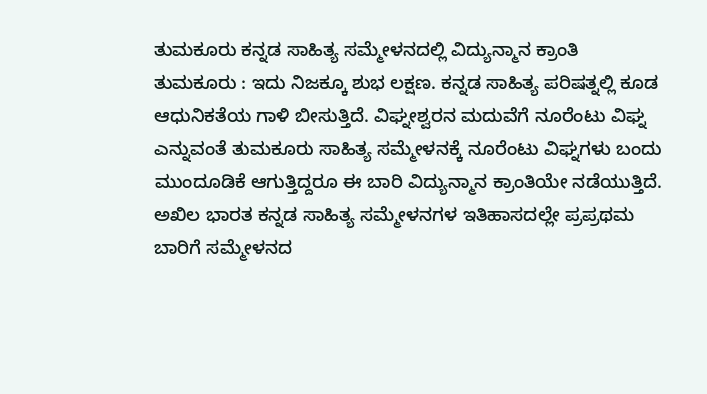ತುಮಕೂರು ಕನ್ನಡ ಸಾಹಿತ್ಯ ಸಮ್ಮೇಳನದಲ್ಲಿ ವಿದ್ಯುನ್ಮಾನ ಕ್ರಾಂತಿ
ತುಮಕೂರು : ಇದು ನಿಜಕ್ಕೂ ಶುಭ ಲಕ್ಷಣ. ಕನ್ನಡ ಸಾಹಿತ್ಯ ಪರಿಷತ್ನಲ್ಲಿ ಕೂಡ ಆಧುನಿಕತೆಯ ಗಾಳಿ ಬೀಸುತ್ತಿದೆ. ವಿಘ್ನೕಶ್ವರನ ಮದುವೆಗೆ ನೂರೆಂಟು ವಿಘ್ನ ಎನ್ನುವಂತೆ ತುಮಕೂರು ಸಾಹಿತ್ಯ ಸಮ್ಮೇಳನಕ್ಕೆ ನೂರೆಂಟು ವಿಘ್ನಗಳು ಬಂದು ಮುಂದೂಡಿಕೆ ಆಗುತ್ತಿದ್ದರೂ ಈ ಬಾರಿ ವಿದ್ಯುನ್ಮಾನ ಕ್ರಾಂತಿಯೇ ನಡೆಯುತ್ತಿದೆ.
ಅಖಿಲ ಭಾರತ ಕನ್ನಡ ಸಾಹಿತ್ಯ ಸಮ್ಮೇಳನಗಳ ಇತಿಹಾಸದಲ್ಲೇ ಪ್ರಪ್ರಥಮ ಬಾರಿಗೆ ಸಮ್ಮೇಳನದ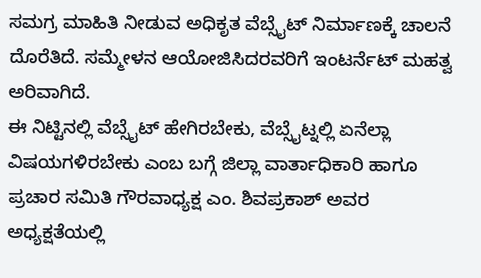ಸಮಗ್ರ ಮಾಹಿತಿ ನೀಡುವ ಅಧಿಕೃತ ವೆಬ್ಸೈಟ್ ನಿರ್ಮಾಣಕ್ಕೆ ಚಾಲನೆ ದೊರೆತಿದೆ. ಸಮ್ಮೇಳನ ಆಯೋಜಿಸಿದರವರಿಗೆ ಇಂಟರ್ನೆಟ್ ಮಹತ್ವ ಅರಿವಾಗಿದೆ.
ಈ ನಿಟ್ಟಿನಲ್ಲಿ ವೆಬ್ಸೈಟ್ ಹೇಗಿರಬೇಕು, ವೆಬ್ಸೈಟ್ನಲ್ಲಿ ಏನೆಲ್ಲಾ ವಿಷಯಗಳಿರಬೇಕು ಎಂಬ ಬಗ್ಗೆ ಜಿಲ್ಲಾ ವಾರ್ತಾಧಿಕಾರಿ ಹಾಗೂ ಪ್ರಚಾರ ಸಮಿತಿ ಗೌರವಾಧ್ಯಕ್ಷ ಎಂ. ಶಿವಪ್ರಕಾಶ್ ಅವರ ಅಧ್ಯಕ್ಷತೆಯಲ್ಲಿ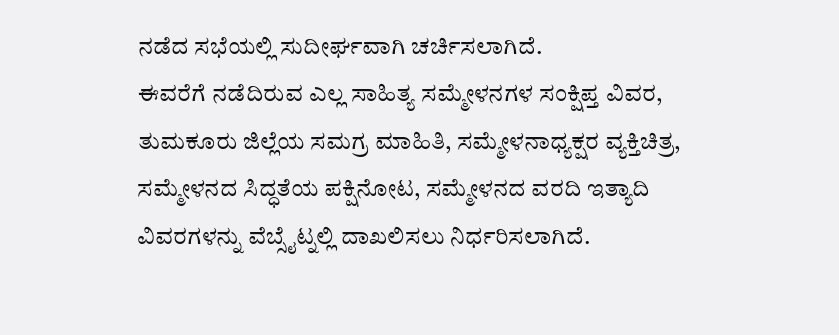ನಡೆದ ಸಭೆಯಲ್ಲಿ ಸುದೀರ್ಘವಾಗಿ ಚರ್ಚಿಸಲಾಗಿದೆ.
ಈವರೆಗೆ ನಡೆದಿರುವ ಎಲ್ಲ ಸಾಹಿತ್ಯ ಸಮ್ಮೇಳನಗಳ ಸಂಕ್ಷಿಪ್ತ ವಿವರ, ತುಮಕೂರು ಜಿಲ್ಲೆಯ ಸಮಗ್ರ ಮಾಹಿತಿ, ಸಮ್ಮೇಳನಾಧ್ಯಕ್ಷರ ವ್ಯಕ್ತಿಚಿತ್ರ, ಸಮ್ಮೇಳನದ ಸಿದ್ಧತೆಯ ಪಕ್ಷಿನೋಟ, ಸಮ್ಮೇಳನದ ವರದಿ ಇತ್ಯಾದಿ ವಿವರಗಳನ್ನು ವೆಬ್ಸೈಟ್ನಲ್ಲಿ ದಾಖಲಿಸಲು ನಿರ್ಧರಿಸಲಾಗಿದೆ.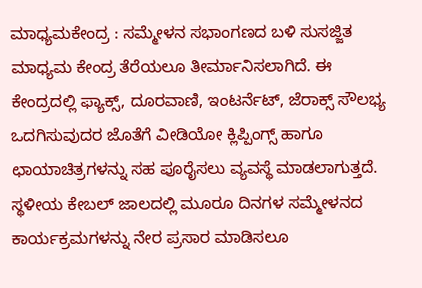ಮಾಧ್ಯಮಕೇಂದ್ರ : ಸಮ್ಮೇಳನ ಸಭಾಂಗಣದ ಬಳಿ ಸುಸಜ್ಜಿತ ಮಾಧ್ಯಮ ಕೇಂದ್ರ ತೆರೆಯಲೂ ತೀರ್ಮಾನಿಸಲಾಗಿದೆ. ಈ ಕೇಂದ್ರದಲ್ಲಿ ಫ್ಯಾಕ್ಸ್, ದೂರವಾಣಿ, ಇಂಟರ್ನೆಟ್, ಜೆರಾಕ್ಸ್ ಸೌಲಭ್ಯ ಒದಗಿಸುವುದರ ಜೊತೆಗೆ ವೀಡಿಯೋ ಕ್ಲಿಪ್ಪಿಂಗ್ಸ್ ಹಾಗೂ ಛಾಯಾಚಿತ್ರಗಳನ್ನು ಸಹ ಪೂರೈಸಲು ವ್ಯವಸ್ಥೆ ಮಾಡಲಾಗುತ್ತದೆ.
ಸ್ಥಳೀಯ ಕೇಬಲ್ ಜಾಲದಲ್ಲಿ ಮೂರೂ ದಿನಗಳ ಸಮ್ಮೇಳನದ ಕಾರ್ಯಕ್ರಮಗಳನ್ನು ನೇರ ಪ್ರಸಾರ ಮಾಡಿಸಲೂ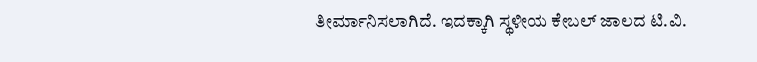ತೀರ್ಮಾನಿಸಲಾಗಿದೆ. ಇದಕ್ಕಾಗಿ ಸ್ಥಳೀಯ ಕೇಬಲ್ ಜಾಲದ ಟಿ.ವಿ.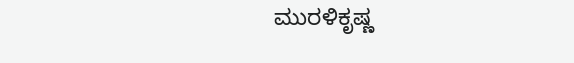ಮುರಳಿಕೃಷ್ಣ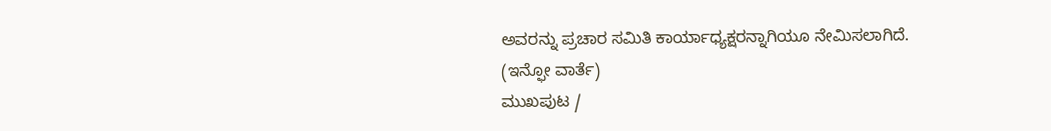ಅವರನ್ನು ಪ್ರಚಾರ ಸಮಿತಿ ಕಾರ್ಯಾಧ್ಯಕ್ಷರನ್ನಾಗಿಯೂ ನೇಮಿಸಲಾಗಿದೆ.
(ಇನ್ಫೋ ವಾರ್ತೆ)
ಮುಖಪುಟ /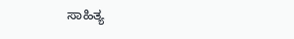ಸಾಹಿತ್ಯ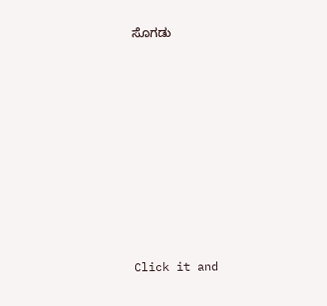ಸೊಗಡು












Click it and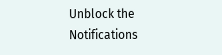Unblock the Notifications